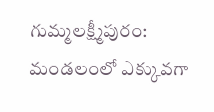గుమ్మలక్ష్మీపురం: మండలంలో ఎక్కువగా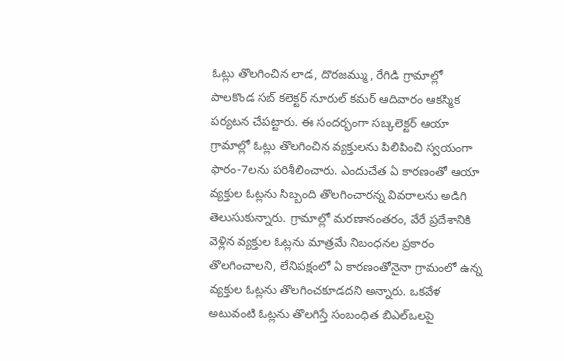ఓట్లు తొలగించిన లాడ, దొరజమ్ము, రేగిడి గ్రామాల్లో పాలకొండ సబ్ కలెక్టర్ నూరుల్ కమర్ ఆదివారం ఆకస్మిక పర్యటన చేపట్టారు. ఈ సందర్భంగా సబ్కలెక్టర్ ఆయా గ్రామాల్లో ఓట్లు తొలగించిన వ్యక్తులను పిలిపించి స్వయంగా ఫారం-7లను పరిశీలించారు. ఎందుచేత ఏ కారణంతో ఆయా వ్యక్తుల ఓట్లను సిబ్బంది తొలగించారన్న వివరాలను అడిగి తెలుసుకున్నారు. గ్రామాల్లో మరణానంతరం, వేరే ప్రదేశానికి వెళ్లిన వ్యక్తుల ఓట్లను మాత్రమే నిబంధనల ప్రకారం తొలగించాలని, లేనిపక్షంలో ఏ కారణంతోనైనా గ్రామంలో ఉన్న వ్యక్తుల ఓట్లను తొలగించకూడదని అన్నారు. ఒకవేళ అటువంటి ఓట్లను తొలగిస్తే సంబంధిత బిఎల్ఒలపై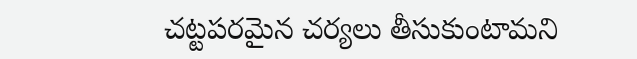చట్టపరమైన చర్యలు తీసుకుంటామని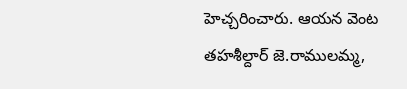హెచ్చరించారు. ఆయన వెంట తహశీల్దార్ జె.రాములమ్మ,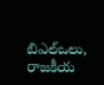బిఎల్ఒలు, రాజకీయ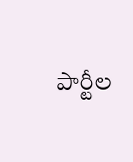పార్టీల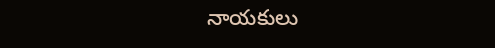నాయకులు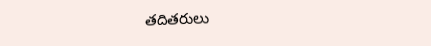తదితరులు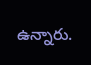ఉన్నారు.